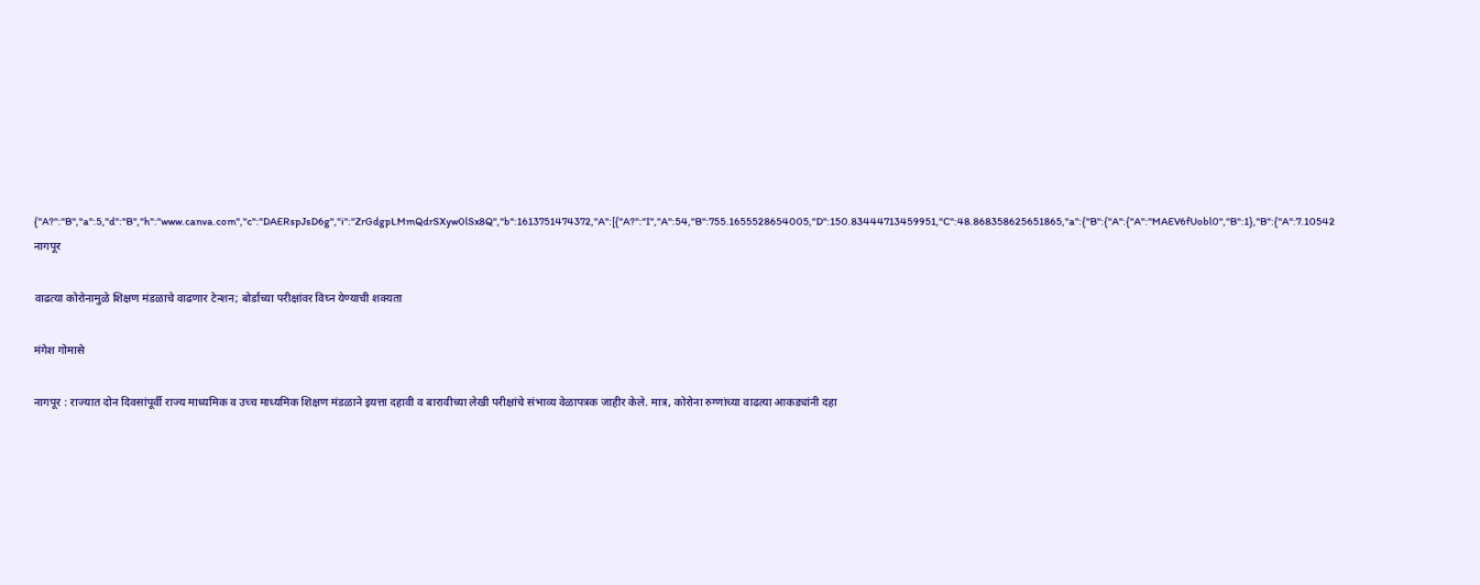{"A?":"B","a":5,"d":"B","h":"www.canva.com","c":"DAERspJsD6g","i":"ZrGdgpLMmQdrSXyw0lSx8Q","b":1613751474372,"A":[{"A?":"I","A":54,"B":755.1655528654005,"D":150.83444713459951,"C":48.868358625651865,"a":{"B":{"A":{"A":"MAEV6fUobl0","B":1},"B":{"A":7.10542
नागपूर

वाढत्या कोरोनामुळे शिक्षण मंडळाचे वाढणार टेन्शन; बोर्डाच्या परीक्षांवर विघ्न येण्याची शक्यता

मंगेश गोमासे

नागपूर : राज्यात दोन दिवसांपूर्वी राज्य माध्यमिक व उच्च माध्यमिक शिक्षण मंडळाने इयत्ता दहावी व बारावीच्या लेखी परीक्षांचे संभाव्य वेळापत्रक जाहीर केले. मात्र, कोरोना रुग्णांच्या वाढत्या आकड्यांनी दहा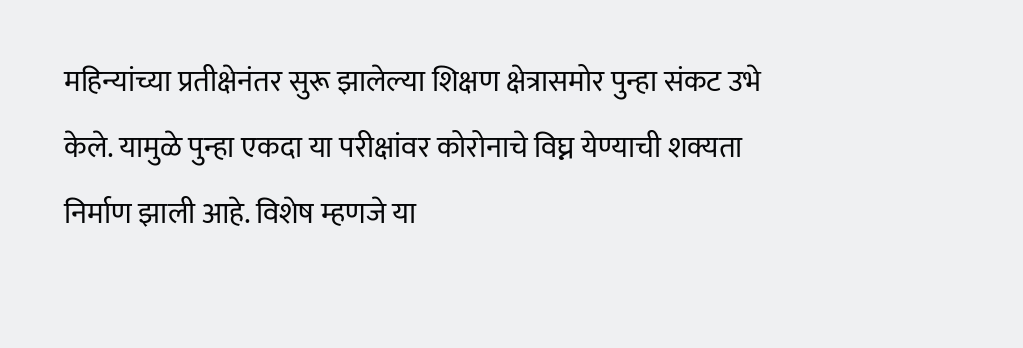महिन्यांच्या प्रतीक्षेनंतर सुरू झालेल्या शिक्षण क्षेत्रासमोर पुन्हा संकट उभे केले. यामुळे पुन्हा एकदा या परीक्षांवर कोरोनाचे विघ्न येण्याची शक्यता निर्माण झाली आहे. विशेष म्हणजे या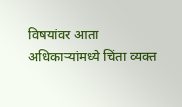विषयांवर आता अधिकाऱ्यांमध्ये चिंता व्यक्त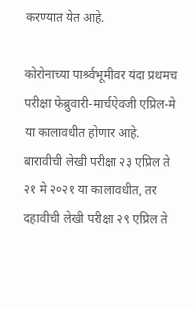करण्यात येत आहे.

कोरोनाच्या पार्श्र्वभूमीवर यंदा प्रथमच परीक्षा फेब्रुवारी-मार्चऐवजी एप्रिल-मे या कालावधीत होणार आहे. बारावीची लेखी परीक्षा २३ एप्रिल ते २१ मे २०२१ या कालावधीत, तर दहावीची लेखी परीक्षा २९ एप्रिल ते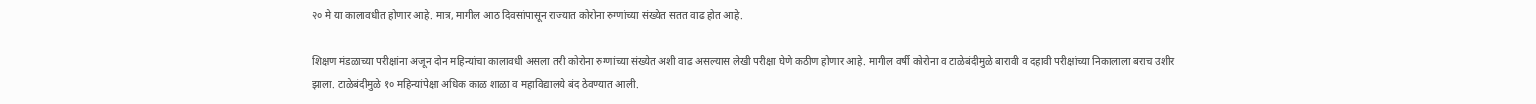२० मे या कालावधीत होणार आहे. मात्र, मागील आठ दिवसांपासून राज्यात कोरोना रुग्णांच्या संख्येत सतत वाढ होत आहे.

शिक्षण मंडळाच्या परीक्षांना अजून दोन महिन्यांचा कालावधी असला तरी कोरोना रुग्णांच्या संख्येत अशी वाढ असल्यास लेखी परीक्षा घेणे कठीण होणार आहे. मागील वर्षी कोरोना व टाळेबंदीमुळे बारावी व दहावी परीक्षांच्या निकालाला बराच उशीर झाला. टाळेबंदीमुळे १० महिन्यांपेक्षा अधिक काळ शाळा व महाविद्यालये बंद ठेवण्यात आली.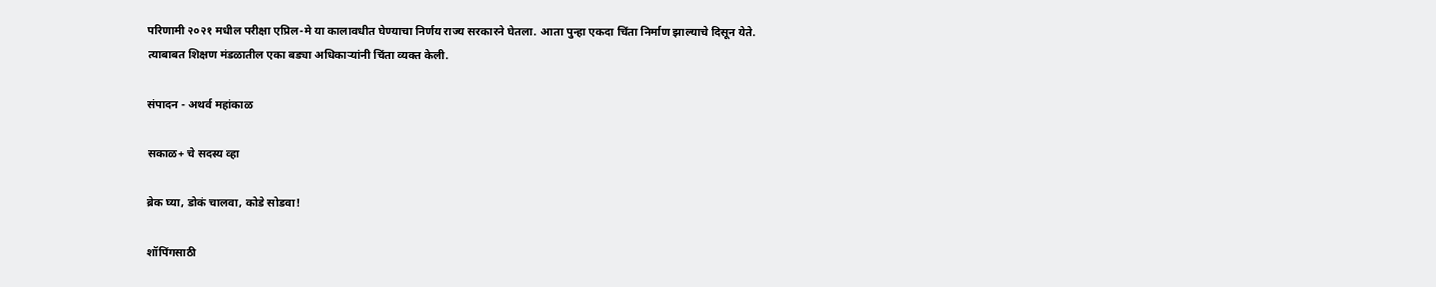परिणामी २०२१ मधील परीक्षा एप्रिल-मे या कालावधीत घेण्याचा निर्णय राज्य सरकारने घेतला. आता पुन्हा एकदा चिंता निर्माण झाल्याचे दिसून येते. त्याबाबत शिक्षण मंडळातील एका बड्या अधिकाऱ्यांनी चिंता व्यक्त केली.

संपादन - अथर्व महांकाळ

सकाळ+ चे सदस्य व्हा

ब्रेक घ्या, डोकं चालवा, कोडे सोडवा!

शॉपिंगसाठी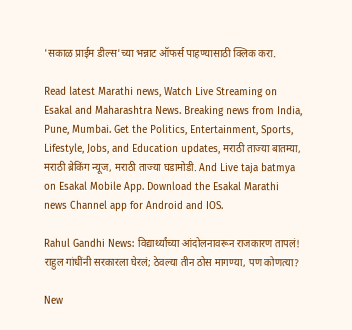'सकाळ प्राईम डील्स'च्या भन्नाट ऑफर्स पाहण्यासाठी क्लिक करा.

Read latest Marathi news, Watch Live Streaming on Esakal and Maharashtra News. Breaking news from India, Pune, Mumbai. Get the Politics, Entertainment, Sports, Lifestyle, Jobs, and Education updates, मराठी ताज्या बातम्या, मराठी ब्रेकिंग न्यूज, मराठी ताज्या घडामोडी. And Live taja batmya on Esakal Mobile App. Download the Esakal Marathi news Channel app for Android and IOS.

Rahul Gandhi News: विद्यार्थ्यांच्या आंदोलनावरून राजकारण तापलं! राहुल गांधींनी सरकारला घेरलं; ठेवल्या तीन ठोस मागण्या, पण कोणत्या?

New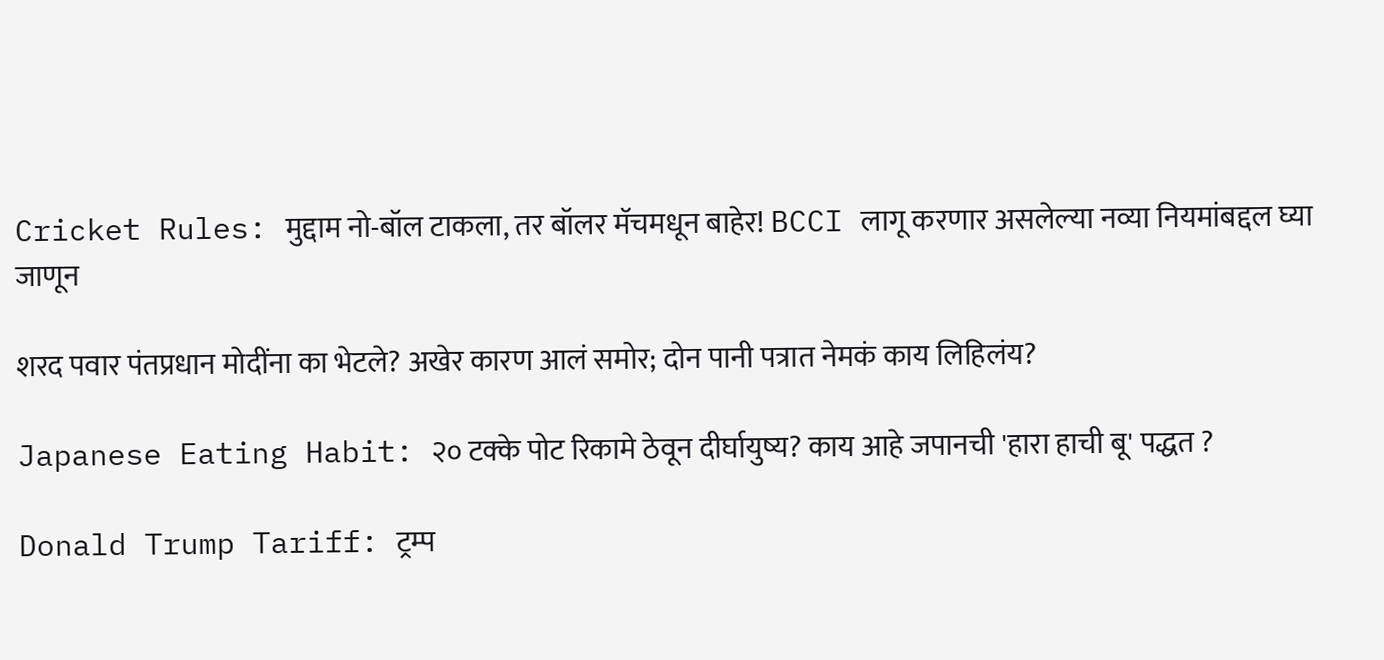Cricket Rules: मुद्दाम नो-बॉल टाकला, तर बॉलर मॅचमधून बाहेर! BCCI लागू करणार असलेल्या नव्या नियमांबद्दल घ्या जाणून

शरद पवार पंतप्रधान मोदींना का भेटले? अखेर कारण आलं समोर; दोन पानी पत्रात नेमकं काय लिहिलंय?

Japanese Eating Habit: २० टक्के पोट रिकामे ठेवून दीर्घायुष्य? काय आहे जपानची 'हारा हाची बू' पद्धत ?

Donald Trump Tariff: ट्रम्प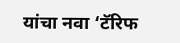यांचा नवा ‘टॅरिफ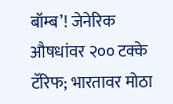बॉम्ब’! जेनेरिक औषधांवर २०० टक्के टॅरिफ; भारतावर मोठा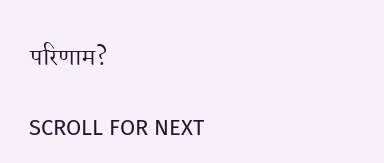परिणाम?

SCROLL FOR NEXT